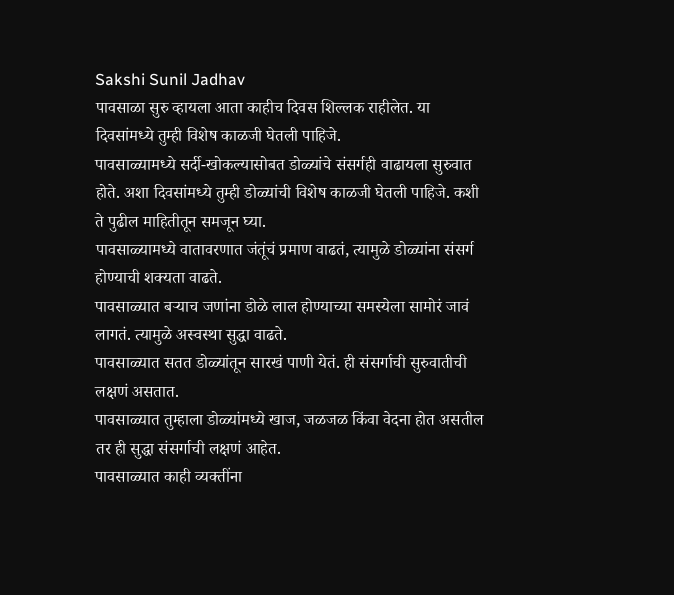Sakshi Sunil Jadhav
पावसाळा सुरु व्हायला आता काहीच दिवस शिल्लक राहीलेत. या दिवसांमध्ये तुम्ही विशेष काळजी घेतली पाहिजे.
पावसाळ्यामध्ये सर्दी-खोकल्यासोबत डोळ्यांचे संसर्गही वाढायला सुरुवात होते. अशा दिवसांमध्ये तुम्ही डोळ्यांची विशेष काळजी घेतली पाहिजे. कशी ते पुढील माहितीतून समजून घ्या.
पावसाळ्यामध्ये वातावरणात जंतूंचं प्रमाण वाढतं, त्यामुळे डोळ्यांना संसर्ग होण्याची शक्यता वाढते.
पावसाळ्यात बऱ्याच जणांना डोळे लाल होण्याच्या समस्येला सामोरं जावं लागतं. त्यामुळे अस्वस्था सुद्धा वाढते.
पावसाळ्यात सतत डोळ्यांतून सारखं पाणी येतं. ही संसर्गाची सुरुवातीची लक्षणं असतात.
पावसाळ्यात तुम्हाला डोळ्यांमध्ये खाज, जळजळ किंवा वेदना होत असतील तर ही सुद्धा संसर्गाची लक्षणं आहेत.
पावसाळ्यात काही व्यक्तींना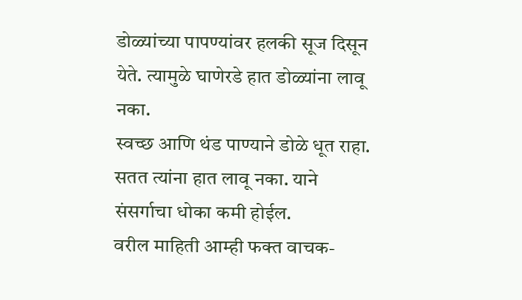डोळ्यांच्या पापण्यांवर हलकी सूज दिसून येते. त्यामुळे घाणेरडे हात डोळ्यांना लावू नका.
स्वच्छ आणि थंड पाण्याने डोळे धूत राहा. सतत त्यांना हात लावू नका. याने संसर्गाचा धोका कमी होईल.
वरील माहिती आम्ही फक्त वाचक-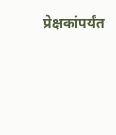प्रेक्षकांपर्यंत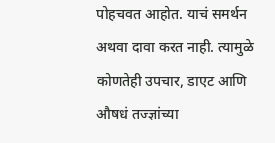पोहचवत आहोत. याचं समर्थन अथवा दावा करत नाही. त्यामुळे कोणतेही उपचार, डाएट आणि औषधं तज्ज्ञांच्या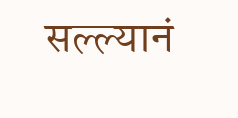सल्ल्यानं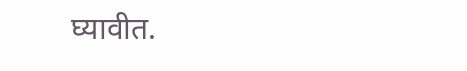घ्यावीत.